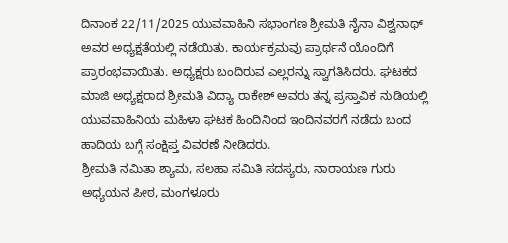ದಿನಾಂಕ 22/11/2025 ಯುವವಾಹಿನಿ ಸಭಾಂಗಣ ಶ್ರೀಮತಿ ನೈನಾ ವಿಶ್ವನಾಥ್ ಅವರ ಅಧ್ಯಕ್ಷತೆಯಲ್ಲಿ ನಡೆಯಿತು. ಕಾರ್ಯಕ್ರಮವು ಪ್ರಾರ್ಥನೆ ಯೊಂದಿಗೆ ಪ್ರಾರಂಭವಾಯಿತು. ಅಧ್ಯಕ್ಷರು ಬಂದಿರುವ ಎಲ್ಲರನ್ನು ಸ್ವಾಗತಿಸಿದರು. ಘಟಕದ ಮಾಜಿ ಅಧ್ಯಕ್ಷರಾದ ಶ್ರೀಮತಿ ವಿದ್ಯಾ ರಾಕೇಶ್ ಅವರು ತನ್ನ ಪ್ರಸ್ತಾವಿಕ ನುಡಿಯಲ್ಲಿ ಯುವವಾಹಿನಿಯ ಮಹಿಳಾ ಘಟಕ ಹಿಂದಿನಿಂದ ಇಂದಿನವರಗೆ ನಡೆದು ಬಂದ ಹಾದಿಯ ಬಗ್ಗೆ ಸಂಕ್ಷಿಪ್ತ ವಿವರಣೆ ನೀಡಿದರು.
ಶ್ರೀಮತಿ ನಮಿತಾ ಶ್ಯಾಮ, ಸಲಹಾ ಸಮಿತಿ ಸದಸ್ಯರು, ನಾರಾಯಣ ಗುರು ಅಧ್ಯಯನ ಪೀಠ, ಮಂಗಳೂರು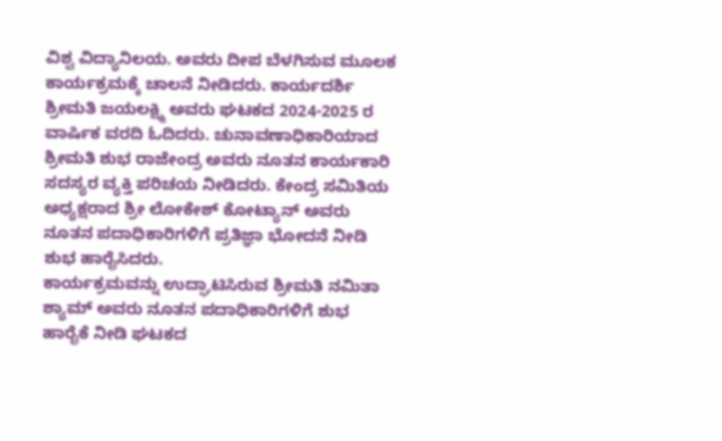ವಿಶ್ವ ವಿದ್ಯಾನಿಲಯ. ಅವರು ದೀಪ ಬೆಳಗಿಸುವ ಮೂಲಕ ಕಾರ್ಯಕ್ರಮಕ್ಕೆ ಚಾಲನೆ ನೀಡಿದರು. ಕಾರ್ಯದರ್ಶಿ ಶ್ರೀಮತಿ ಜಯಲಕ್ಷ್ಮಿ ಅವರು ಘಟಕದ 2024-2025 ರ ವಾರ್ಷಿಕ ವರದಿ ಓದಿದರು. ಚುನಾವಣಾಧಿಕಾರಿಯಾದ ಶ್ರೀಮತಿ ಶುಭ ರಾಜೇಂದ್ರ ಅವರು ನೂತನ ಕಾರ್ಯಕಾರಿ ಸದಸ್ಯರ ವ್ಯಕ್ತಿ ಪರಿಚಯ ನೀಡಿದರು. ಕೇಂದ್ರ ಸಮಿತಿಯ ಅಧ್ಯಕ್ಷರಾದ ಶ್ರೀ ಲೋಕೇಶ್ ಕೋಟ್ಯಾನ್ ಅವರು ನೂತನ ಪದಾಧಿಕಾರಿಗಳಿಗೆ ಪ್ರತಿಜ್ಞಾ ಭೋದನೆ ನೀಡಿ ಶುಭ ಹಾರೈಸಿದರು.
ಕಾರ್ಯಕ್ರಮವನ್ನು ಉದ್ಘಾಟಿಸಿರುವ ಶ್ರೀಮತಿ ನಮಿತಾ ಶ್ಯಾಮ್ ಅವರು ನೂತನ ಪದಾಧಿಕಾರಿಗಳಿಗೆ ಶುಭ ಹಾರೈಕೆ ನೀಡಿ ಘಟಕದ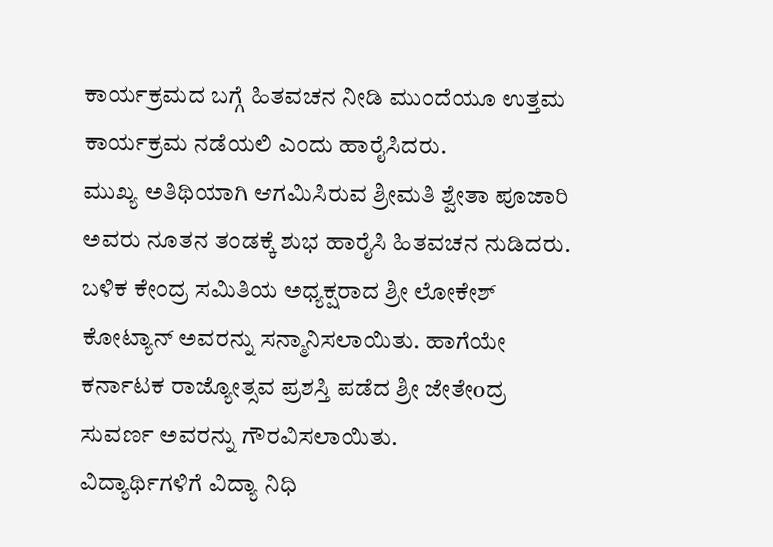ಕಾರ್ಯಕ್ರಮದ ಬಗ್ಗೆ ಹಿತವಚನ ನೀಡಿ ಮುಂದೆಯೂ ಉತ್ತಮ ಕಾರ್ಯಕ್ರಮ ನಡೆಯಲಿ ಎಂದು ಹಾರೈಸಿದರು.
ಮುಖ್ಯ ಅತಿಥಿಯಾಗಿ ಆಗಮಿಸಿರುವ ಶ್ರೀಮತಿ ಶ್ವೇತಾ ಪೂಜಾರಿ ಅವರು ನೂತನ ತಂಡಕ್ಕೆ ಶುಭ ಹಾರೈಸಿ ಹಿತವಚನ ನುಡಿದರು. ಬಳಿಕ ಕೇಂದ್ರ ಸಮಿತಿಯ ಅಧ್ಯಕ್ಷರಾದ ಶ್ರೀ ಲೋಕೇಶ್ ಕೋಟ್ಯಾನ್ ಅವರನ್ನು ಸನ್ಮಾನಿಸಲಾಯಿತು. ಹಾಗೆಯೇ ಕರ್ನಾಟಕ ರಾಜ್ಯೋತ್ಸವ ಪ್ರಶಸ್ತಿ ಪಡೆದ ಶ್ರೀ ಜೇತೇoದ್ರ ಸುವರ್ಣ ಅವರನ್ನು ಗೌರವಿಸಲಾಯಿತು.
ವಿದ್ಯಾರ್ಥಿಗಳಿಗೆ ವಿದ್ಯಾ ನಿಧಿ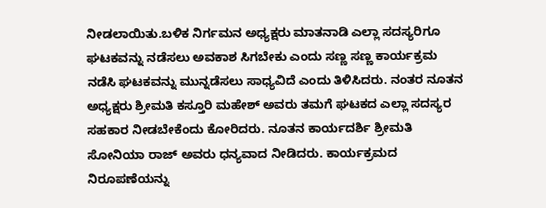ನೀಡಲಾಯಿತು.ಬಳಿಕ ನಿರ್ಗಮನ ಅಧ್ಯಕ್ಷರು ಮಾತನಾಡಿ ಎಲ್ಲಾ ಸದಸ್ಯರಿಗೂ ಘಟಕವನ್ನು ನಡೆಸಲು ಅವಕಾಶ ಸಿಗಬೇಕು ಎಂದು ಸಣ್ಣ ಸಣ್ಣ ಕಾರ್ಯಕ್ರಮ ನಡೆಸಿ ಘಟಕವನ್ನು ಮುನ್ನಡೆಸಲು ಸಾಧ್ಯವಿದೆ ಎಂದು ತಿಳಿಸಿದರು. ನಂತರ ನೂತನ ಅಧ್ಯಕ್ಷರು ಶ್ರೀಮತಿ ಕಸ್ತೂರಿ ಮಹೇಶ್ ಅವರು ತಮಗೆ ಘಟಕದ ಎಲ್ಲಾ ಸದಸ್ಯರ ಸಹಕಾರ ನೀಡಬೇಕೆಂದು ಕೋರಿದರು. ನೂತನ ಕಾರ್ಯದರ್ಶಿ ಶ್ರೀಮತಿ ಸೋನಿಯಾ ರಾಜ್ ಅವರು ಧನ್ಯವಾದ ನೀಡಿದರು. ಕಾರ್ಯಕ್ರಮದ ನಿರೂಪಣೆಯನ್ನು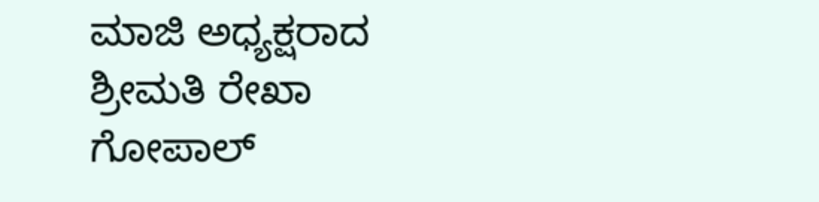ಮಾಜಿ ಅಧ್ಯಕ್ಷರಾದ ಶ್ರೀಮತಿ ರೇಖಾ ಗೋಪಾಲ್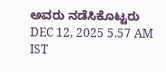ಅವರು ನಡೆಸಿಕೊಟ್ಟರು
DEC 12, 2025 5.57 AM IST